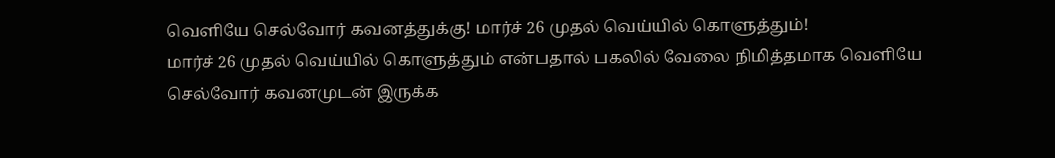வெளியே செல்வோர் கவனத்துக்கு! மார்ச் 26 முதல் வெய்யில் கொளுத்தும்!
மார்ச் 26 முதல் வெய்யில் கொளுத்தும் என்பதால் பகலில் வேலை நிமித்தமாக வெளியே செல்வோர் கவனமுடன் இருக்க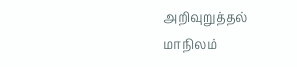அறிவுறுத்தல்
மாநிலம்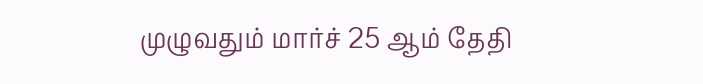முழுவதும் மார்ச் 25 ஆம் தேதி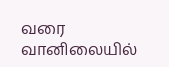வரை வானிலையில்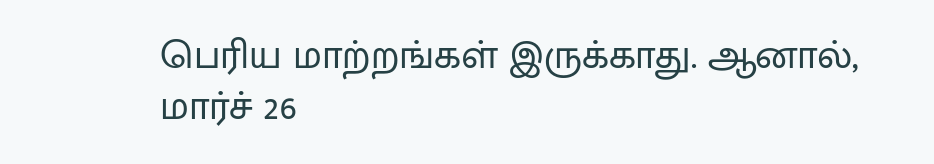பெரிய மாற்றங்கள் இருக்காது. ஆனால், மார்ச் 26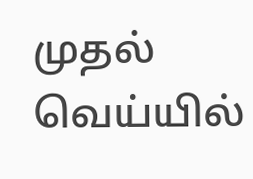முதல் வெய்யில்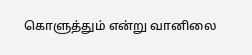கொளுத்தும் என்று வானிலை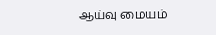ஆய்வு மையம்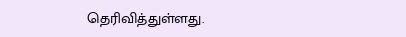தெரிவித்துள்ளது.